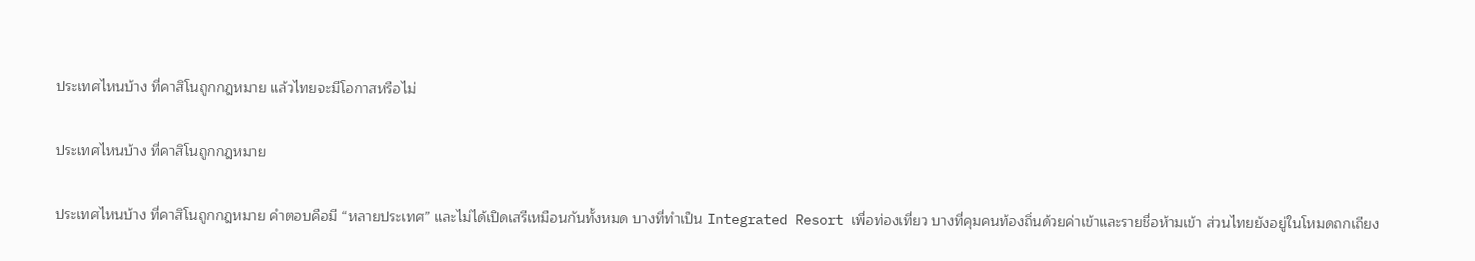ประเทศไหนบ้าง ที่คาสิโนถูกกฎหมาย แล้วไทยจะมีโอกาสหรือไม่

ประเทศไหนบ้าง ที่คาสิโนถูกกฎหมาย

ประเทศไหนบ้าง ที่คาสิโนถูกกฎหมาย คำตอบคือมี “หลายประเทศ” และไม่ได้เปิดเสรีเหมือนกันทั้งหมด บางที่ทำเป็น Integrated Resort เพื่อท่องเที่ยว บางที่คุมคนท้องถิ่นด้วยค่าเข้าและรายชื่อห้ามเข้า ส่วนไทยยังอยู่ในโหมดถกเถียง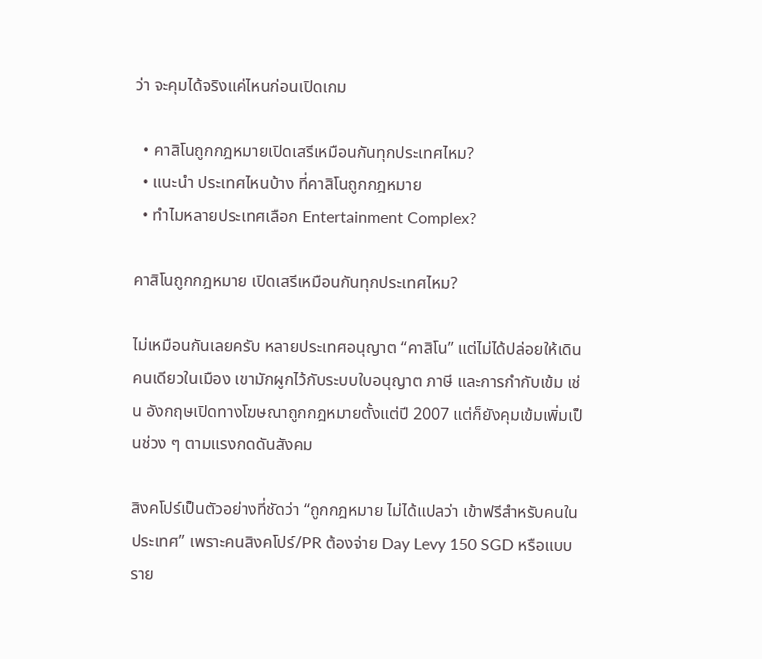ว่า จะคุมได้จริงแค่ไหนก่อนเปิดเกม

  • คาสิโนถูกกฎหมายเปิดเสรีเหมือนกันทุกประเทศไหม?
  • แนะนำ ประเทศไหนบ้าง ที่คาสิโนถูกกฎหมาย
  • ทำไมหลายประเทศเลือก Entertainment Complex?

คาสิโนถูกกฎหมาย เปิดเสรีเหมือนกันทุกประเทศไหม?

ไม่เหมือนกันเลยครับ หลายประเทศอนุญาต “คาสิโน” แต่ไม่ได้ปล่อยให้เดินคนเดียวในเมือง เขามักผูกไว้กับระบบใบอนุญาต ภาษี และการกำกับเข้ม เช่น อังกฤษเปิดทางโฆษณาถูกกฎหมายตั้งแต่ปี 2007 แต่ก็ยังคุมเข้มเพิ่มเป็นช่วง ๆ ตามแรงกดดันสังคม

สิงคโปร์เป็นตัวอย่างที่ชัดว่า “ถูกกฎหมาย ไม่ได้แปลว่า เข้าฟรีสำหรับคนในประเทศ” เพราะคนสิงคโปร์/PR ต้องจ่าย Day Levy 150 SGD หรือแบบราย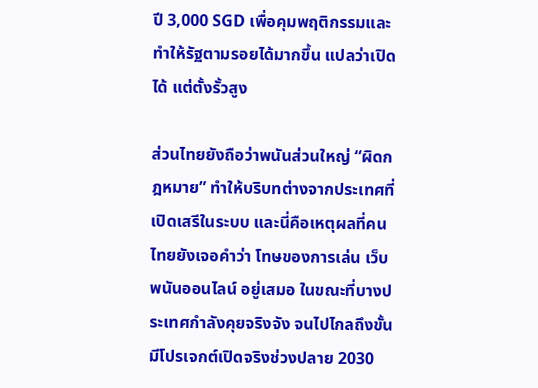ปี 3,000 SGD เพื่อคุมพฤติกรรมและทำให้รัฐตามรอยได้มากขึ้น แปลว่าเปิดได้ แต่ตั้งรั้วสูง

ส่วนไทยยังถือว่าพนันส่วนใหญ่ “ผิดกฎหมาย” ทำให้บริบทต่างจากประเทศที่เปิดเสรีในระบบ และนี่คือเหตุผลที่คนไทยยังเจอคำว่า โทษของการเล่น เว็บพนันออนไลน์ อยู่เสมอ ในขณะที่บางประเทศกำลังคุยจริงจัง จนไปไกลถึงขั้นมีโปรเจกต์เปิดจริงช่วงปลาย 2030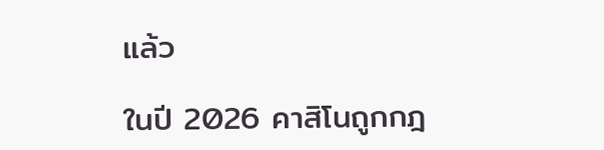แล้ว

ในปี 2026 คาสิโนถูกกฎ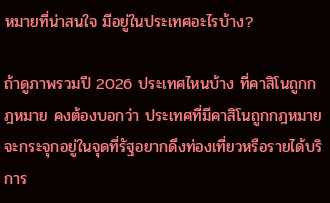หมายที่น่าสนใจ มีอยู่ในประเทศอะไรบ้าง?

ถ้าดูภาพรวมปี 2026 ประเทศไหนบ้าง ที่คาสิโนถูกกฎหมาย คงต้องบอกว่า ประเทศที่มีคาสิโนถูกกฎหมาย จะกระจุกอยู่ในจุดที่รัฐอยากดึงท่องเที่ยวหรือรายได้บริการ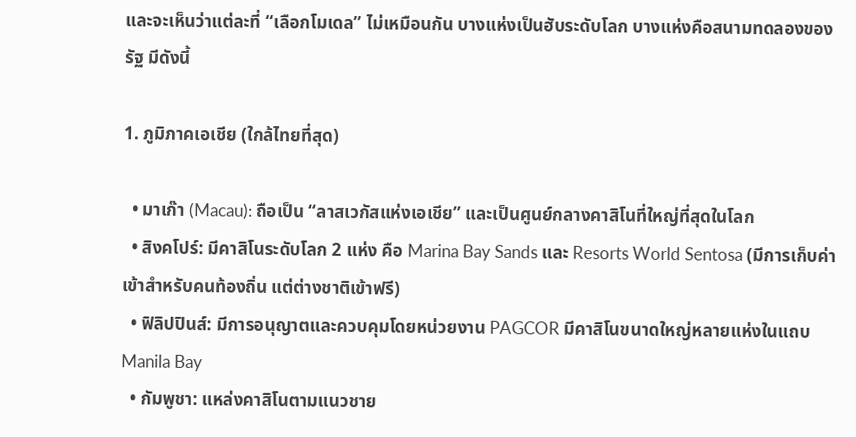และจะเห็นว่าแต่ละที่ “เลือกโมเดล” ไม่เหมือนกัน บางแห่งเป็นฮับระดับโลก บางแห่งคือสนามทดลองของรัฐ มีดังนี้

1. ภูมิภาคเอเชีย (ใกล้ไทยที่สุด)

  • มาเก๊า (Macau): ถือเป็น “ลาสเวกัสแห่งเอเชีย” และเป็นศูนย์กลางคาสิโนที่ใหญ่ที่สุดในโลก
  • สิงคโปร์: มีคาสิโนระดับโลก 2 แห่ง คือ Marina Bay Sands และ Resorts World Sentosa (มีการเก็บค่าเข้าสำหรับคนท้องถิ่น แต่ต่างชาติเข้าฟรี)
  • ฟิลิปปินส์: มีการอนุญาตและควบคุมโดยหน่วยงาน PAGCOR มีคาสิโนขนาดใหญ่หลายแห่งในแถบ Manila Bay
  • กัมพูชา: แหล่งคาสิโนตามแนวชาย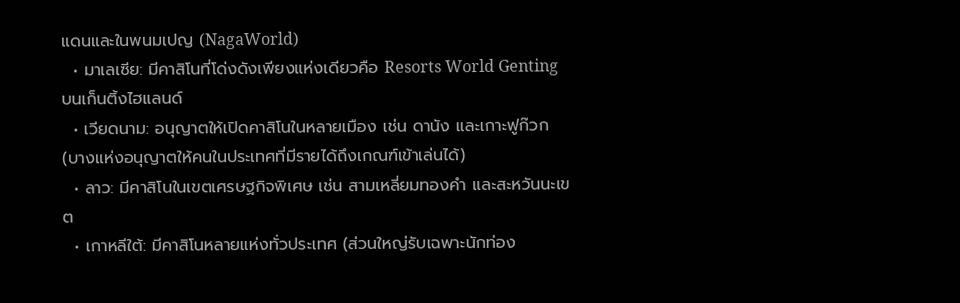แดนและในพนมเปญ (NagaWorld)
  • มาเลเซีย: มีคาสิโนที่โด่งดังเพียงแห่งเดียวคือ Resorts World Genting บนเก็นติ้งไฮแลนด์
  • เวียดนาม: อนุญาตให้เปิดคาสิโนในหลายเมือง เช่น ดานัง และเกาะฟูก๊วก (บางแห่งอนุญาตให้คนในประเทศที่มีรายได้ถึงเกณฑ์เข้าเล่นได้)
  • ลาว: มีคาสิโนในเขตเศรษฐกิจพิเศษ เช่น สามเหลี่ยมทองคำ และสะหวันนะเขต
  • เกาหลีใต้: มีคาสิโนหลายแห่งทั่วประเทศ (ส่วนใหญ่รับเฉพาะนักท่อง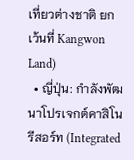เที่ยวต่างชาติ ยกเว้นที่ Kangwon Land)
  • ญี่ปุ่น: กำลังพัฒนาโปรเจกต์คาสิโนรีสอร์ท (Integrated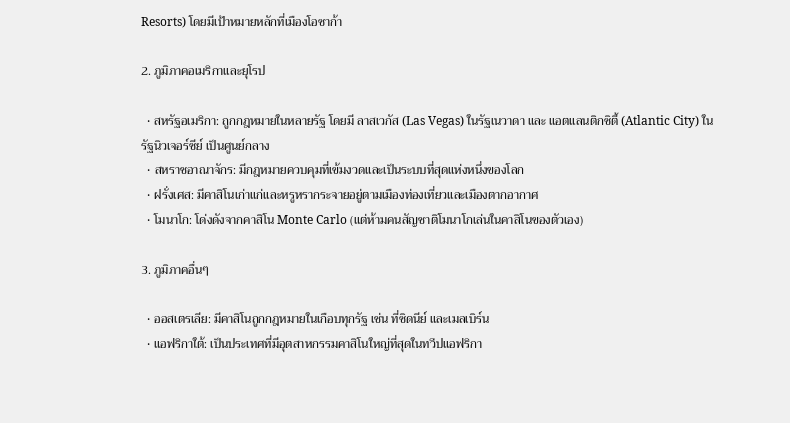Resorts) โดยมีเป้าหมายหลักที่เมืองโอซาก้า

2. ภูมิภาคอเมริกาและยุโรป

  • สหรัฐอเมริกา: ถูกกฎหมายในหลายรัฐ โดยมี ลาสเวกัส (Las Vegas) ในรัฐเนวาดา และ แอตแลนติกซิตี้ (Atlantic City) ในรัฐนิวเจอร์ซีย์ เป็นศูนย์กลาง
  • สหราชอาณาจักร: มีกฎหมายควบคุมที่เข้มงวดและเป็นระบบที่สุดแห่งหนึ่งของโลก
  • ฝรั่งเศส: มีคาสิโนเก่าแก่และหรูหรากระจายอยู่ตามเมืองท่องเที่ยวและเมืองตากอากาศ
  • โมนาโก: โด่งดังจากคาสิโน Monte Carlo (แต่ห้ามคนสัญชาติโมนาโกเล่นในคาสิโนของตัวเอง)

3. ภูมิภาคอื่นๆ

  • ออสเตรเลีย: มีคาสิโนถูกกฎหมายในเกือบทุกรัฐ เช่น ที่ซิดนีย์ และเมลเบิร์น
  • แอฟริกาใต้: เป็นประเทศที่มีอุตสาหกรรมคาสิโนใหญ่ที่สุดในทวีปแอฟริกา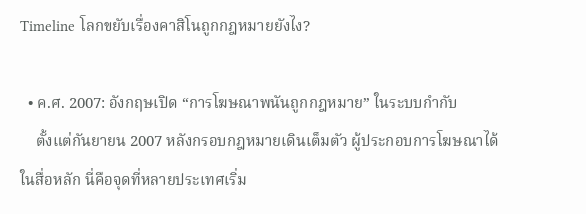Timeline โลกขยับเรื่องคาสิโนถูกกฎหมายยังไง?

  • ค.ศ. 2007: อังกฤษเปิด “การโฆษณาพนันถูกกฎหมาย” ในระบบกำกับ
    ตั้งแต่กันยายน 2007 หลังกรอบกฎหมายเดินเต็มตัว ผู้ประกอบการโฆษณาได้ในสื่อหลัก นี่คือจุดที่หลายประเทศเริ่ม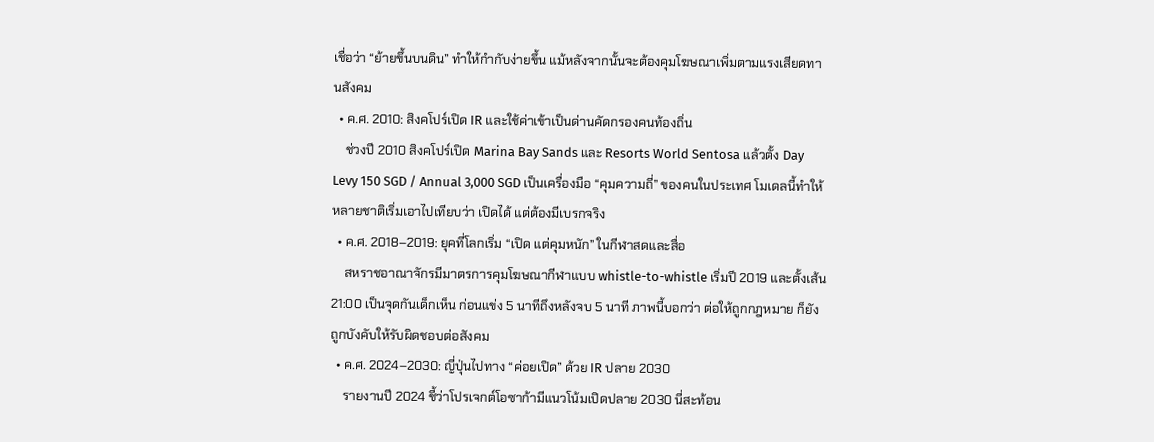เชื่อว่า “ย้ายขึ้นบนดิน” ทำให้กำกับง่ายขึ้น แม้หลังจากนั้นจะต้องคุมโฆษณาเพิ่มตามแรงเสียดทานสังคม
  • ค.ศ. 2010: สิงคโปร์เปิด IR และใช้ค่าเข้าเป็นด่านคัดกรองคนท้องถิ่น
    ช่วงปี 2010 สิงคโปร์เปิด Marina Bay Sands และ Resorts World Sentosa แล้วตั้ง Day Levy 150 SGD / Annual 3,000 SGD เป็นเครื่องมือ “คุมความถี่” ของคนในประเทศ โมเดลนี้ทำให้หลายชาติเริ่มเอาไปเทียบว่า เปิดได้ แต่ต้องมีเบรกจริง
  • ค.ศ. 2018–2019: ยุคที่โลกเริ่ม “เปิด แต่คุมหนัก” ในกีฬาสดและสื่อ
    สหราชอาณาจักรมีมาตรการคุมโฆษณากีฬาแบบ whistle-to-whistle เริ่มปี 2019 และตั้งเส้น 21:00 เป็นจุดกันเด็กเห็น ก่อนแข่ง 5 นาทีถึงหลังจบ 5 นาที ภาพนี้บอกว่า ต่อให้ถูกกฎหมาย ก็ยังถูกบังคับให้รับผิดชอบต่อสังคม
  • ค.ศ. 2024–2030: ญี่ปุ่นไปทาง “ค่อยเปิด” ด้วย IR ปลาย 2030
    รายงานปี 2024 ชี้ว่าโปรเจกต์โอซาก้ามีแนวโน้มเปิดปลาย 2030 นี่สะท้อน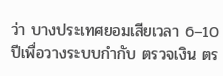ว่า บางประเทศยอมเสียเวลา 6–10 ปีเพื่อวางระบบกำกับ ตรวจเงิน ตร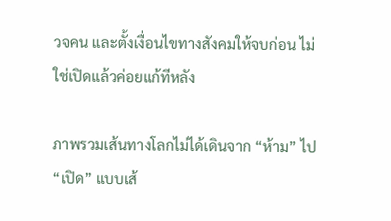วจคน และตั้งเงื่อนไขทางสังคมให้จบก่อน ไม่ใช่เปิดแล้วค่อยแก้ทีหลัง

ภาพรวมเส้นทางโลกไม่ได้เดินจาก “ห้าม” ไป “เปิด” แบบเส้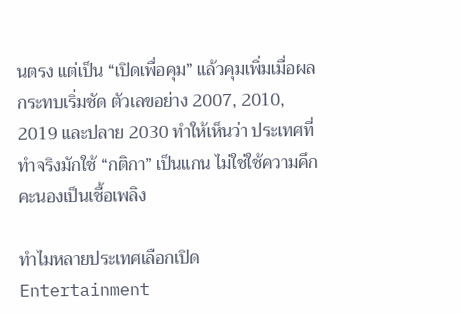นตรง แต่เป็น “เปิดเพื่อคุม” แล้วคุมเพิ่มเมื่อผลกระทบเริ่มชัด ตัวเลขอย่าง 2007, 2010, 2019 และปลาย 2030 ทำให้เห็นว่า ประเทศที่ทำจริงมักใช้ “กติกา” เป็นแกน ไม่ใช่ใช้ความคึกคะนองเป็นเชื้อเพลิง

ทำไมหลายประเทศเลือกเปิด Entertainment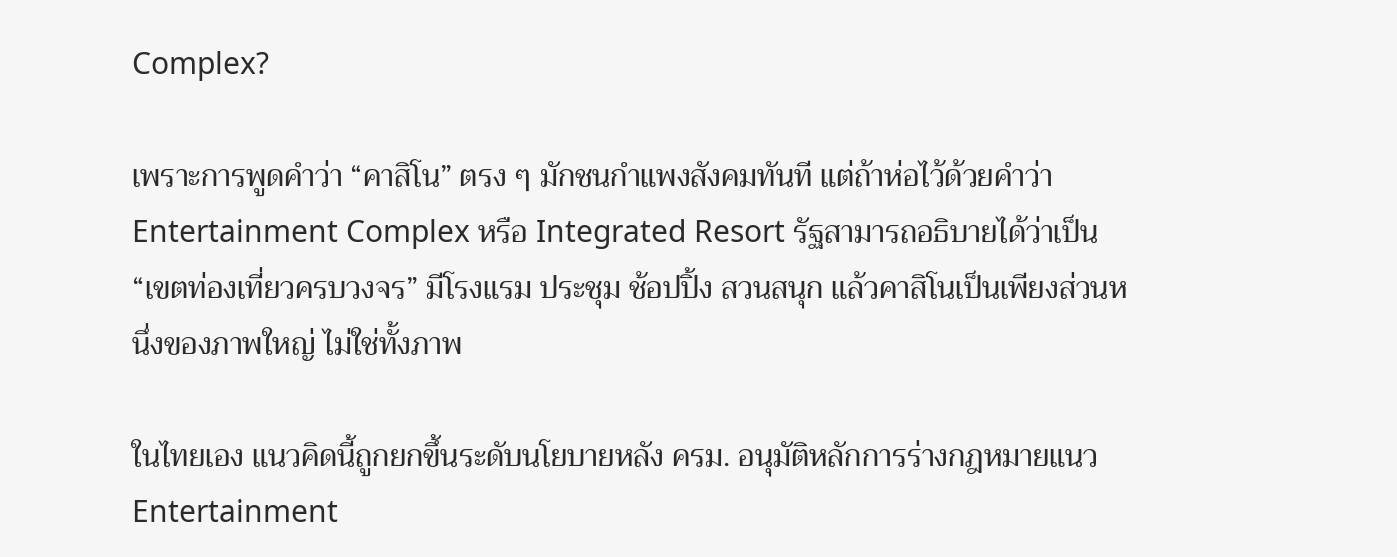Complex?

เพราะการพูดคำว่า “คาสิโน” ตรง ๆ มักชนกำแพงสังคมทันที แต่ถ้าห่อไว้ด้วยคำว่า Entertainment Complex หรือ Integrated Resort รัฐสามารถอธิบายได้ว่าเป็น “เขตท่องเที่ยวครบวงจร” มีโรงแรม ประชุม ช้อปปิ้ง สวนสนุก แล้วคาสิโนเป็นเพียงส่วนหนึ่งของภาพใหญ่ ไม่ใช่ทั้งภาพ

ในไทยเอง แนวคิดนี้ถูกยกขึ้นระดับนโยบายหลัง ครม. อนุมัติหลักการร่างกฎหมายแนว Entertainment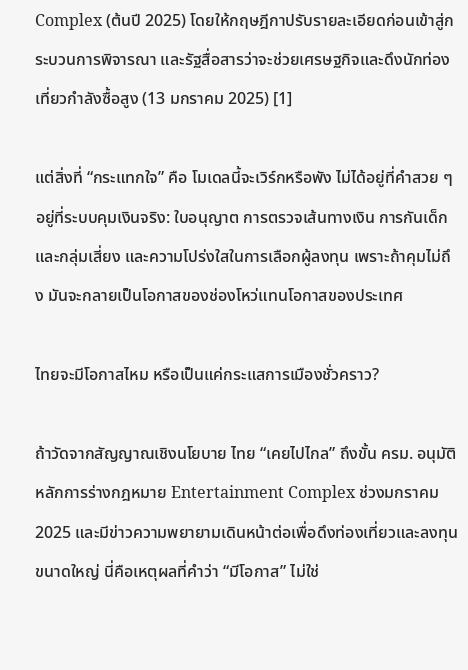Complex (ต้นปี 2025) โดยให้กฤษฎีกาปรับรายละเอียดก่อนเข้าสู่กระบวนการพิจารณา และรัฐสื่อสารว่าจะช่วยเศรษฐกิจและดึงนักท่องเที่ยวกำลังซื้อสูง (13 มกราคม 2025) [1]

แต่สิ่งที่ “กระแทกใจ” คือ โมเดลนี้จะเวิร์กหรือพัง ไม่ได้อยู่ที่คำสวย ๆ อยู่ที่ระบบคุมเงินจริง: ใบอนุญาต การตรวจเส้นทางเงิน การกันเด็กและกลุ่มเสี่ยง และความโปร่งใสในการเลือกผู้ลงทุน เพราะถ้าคุมไม่ถึง มันจะกลายเป็นโอกาสของช่องโหว่แทนโอกาสของประเทศ

ไทยจะมีโอกาสไหม หรือเป็นแค่กระแสการเมืองชั่วคราว?

ถ้าวัดจากสัญญาณเชิงนโยบาย ไทย “เคยไปไกล” ถึงขั้น ครม. อนุมัติหลักการร่างกฎหมาย Entertainment Complex ช่วงมกราคม 2025 และมีข่าวความพยายามเดินหน้าต่อเพื่อดึงท่องเที่ยวและลงทุนขนาดใหญ่ นี่คือเหตุผลที่คำว่า “มีโอกาส” ไม่ใช่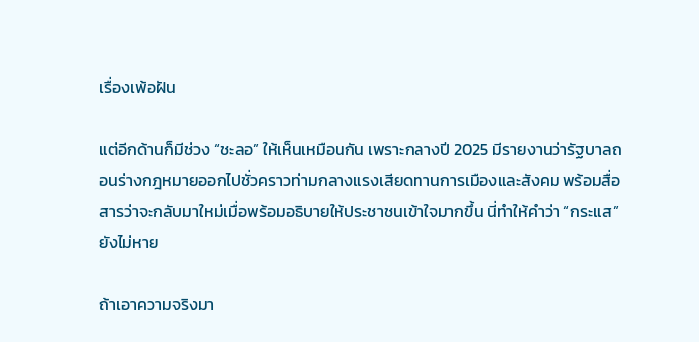เรื่องเพ้อฝัน

แต่อีกด้านก็มีช่วง “ชะลอ” ให้เห็นเหมือนกัน เพราะกลางปี 2025 มีรายงานว่ารัฐบาลถอนร่างกฎหมายออกไปชั่วคราวท่ามกลางแรงเสียดทานการเมืองและสังคม พร้อมสื่อสารว่าจะกลับมาใหม่เมื่อพร้อมอธิบายให้ประชาชนเข้าใจมากขึ้น นี่ทำให้คำว่า “กระแส” ยังไม่หาย

ถ้าเอาความจริงมา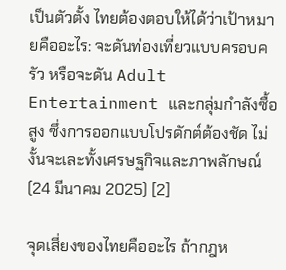เป็นตัวตั้ง ไทยต้องตอบให้ได้ว่าเป้าหมายคืออะไร: จะดันท่องเที่ยวแบบครอบครัว หรือจะดัน Adult Entertainment และกลุ่มกำลังซื้อสูง ซึ่งการออกแบบโปรดักต์ต้องชัด ไม่งั้นจะเละทั้งเศรษฐกิจและภาพลักษณ์ (24 มีนาคม 2025) [2]

จุดเสี่ยงของไทยคืออะไร ถ้ากฎห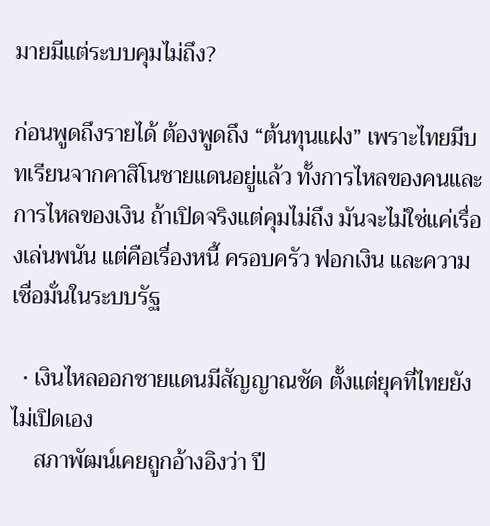มายมีแต่ระบบคุมไม่ถึง?

ก่อนพูดถึงรายได้ ต้องพูดถึง “ต้นทุนแฝง” เพราะไทยมีบทเรียนจากคาสิโนชายแดนอยู่แล้ว ทั้งการไหลของคนและการไหลของเงิน ถ้าเปิดจริงแต่คุมไม่ถึง มันจะไม่ใช่แค่เรื่องเล่นพนัน แต่คือเรื่องหนี้ ครอบครัว ฟอกเงิน และความเชื่อมั่นในระบบรัฐ

  • เงินไหลออกชายแดนมีสัญญาณชัด ตั้งแต่ยุคที่ไทยยังไม่เปิดเอง
    สภาพัฒน์เคยถูกอ้างอิงว่า ปี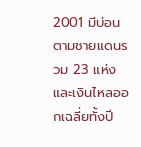2001 มีบ่อนตามชายแดนรวม 23 แห่ง และเงินไหลออกเฉลี่ยทั้งปี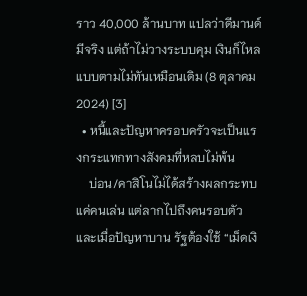ราว 40,000 ล้านบาท แปลว่าดีมานด์มีจริง แต่ถ้าไม่วางระบบคุม เงินก็ไหลแบบตามไม่ทันเหมือนเดิม (8 ตุลาคม 2024) [3]
  • หนี้และปัญหาครอบครัวจะเป็นแรงกระแทกทางสังคมที่หลบไม่พ้น
    บ่อน/คาสิโนไม่ได้สร้างผลกระทบแค่คนเล่น แต่ลากไปถึงคนรอบตัว และเมื่อปัญหาบาน รัฐต้องใช้ “เม็ดเงิ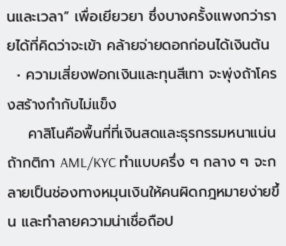นและเวลา” เพื่อเยียวยา ซึ่งบางครั้งแพงกว่ารายได้ที่คิดว่าจะเข้า คล้ายจ่ายดอกก่อนได้เงินต้น
  • ความเสี่ยงฟอกเงินและทุนสีเทา จะพุ่งถ้าโครงสร้างกำกับไม่แข็ง
    คาสิโนคือพื้นที่ที่เงินสดและธุรกรรมหนาแน่น ถ้ากติกา AML/KYC ทำแบบครึ่ง ๆ กลาง ๆ จะกลายเป็นช่องทางหมุนเงินให้คนผิดกฎหมายง่ายขึ้น และทำลายความน่าเชื่อถือป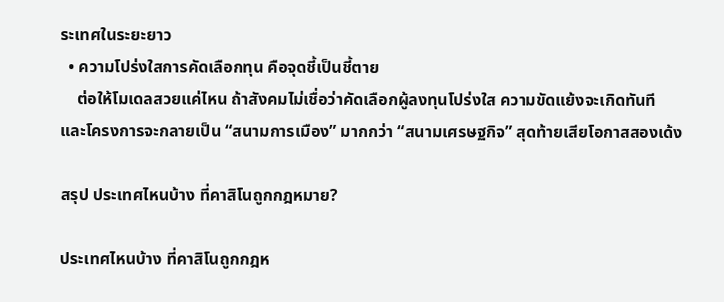ระเทศในระยะยาว
  • ความโปร่งใสการคัดเลือกทุน คือจุดชี้เป็นชี้ตาย
    ต่อให้โมเดลสวยแค่ไหน ถ้าสังคมไม่เชื่อว่าคัดเลือกผู้ลงทุนโปร่งใส ความขัดแย้งจะเกิดทันที และโครงการจะกลายเป็น “สนามการเมือง” มากกว่า “สนามเศรษฐกิจ” สุดท้ายเสียโอกาสสองเด้ง

สรุป ประเทศไหนบ้าง ที่คาสิโนถูกกฎหมาย?

ประเทศไหนบ้าง ที่คาสิโนถูกกฎห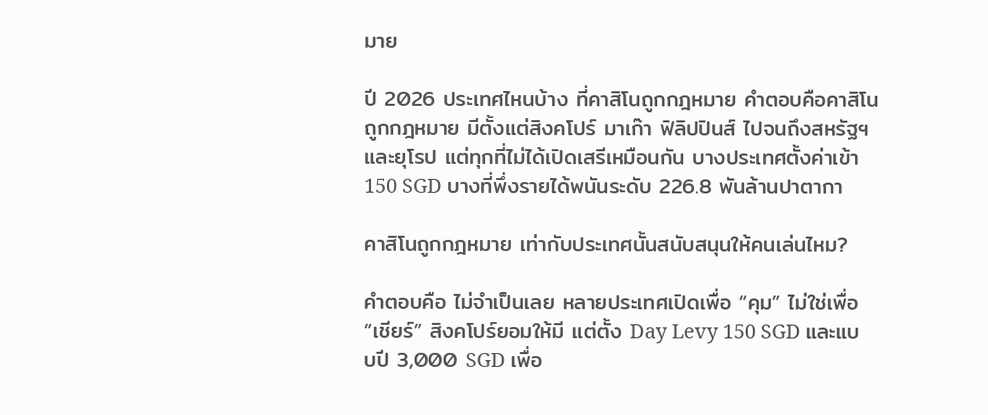มาย

ปี 2026 ประเทศไหนบ้าง ที่คาสิโนถูกกฎหมาย คำตอบคือคาสิโนถูกกฎหมาย มีตั้งแต่สิงคโปร์ มาเก๊า ฟิลิปปินส์ ไปจนถึงสหรัฐฯ และยุโรป แต่ทุกที่ไม่ได้เปิดเสรีเหมือนกัน บางประเทศตั้งค่าเข้า 150 SGD บางที่พึ่งรายได้พนันระดับ 226.8 พันล้านปาตากา

คาสิโนถูกกฎหมาย เท่ากับประเทศนั้นสนับสนุนให้คนเล่นไหม?

คำตอบคือ ไม่จำเป็นเลย หลายประเทศเปิดเพื่อ “คุม” ไม่ใช่เพื่อ “เชียร์” สิงคโปร์ยอมให้มี แต่ตั้ง Day Levy 150 SGD และแบบปี 3,000 SGD เพื่อ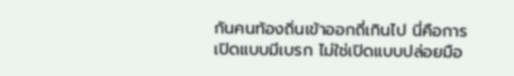กันคนท้องถิ่นเข้าออกถี่เกินไป นี่คือการเปิดแบบมีเบรก ไม่ใช่เปิดแบบปล่อยมือ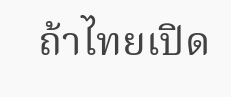ถ้าไทยเปิด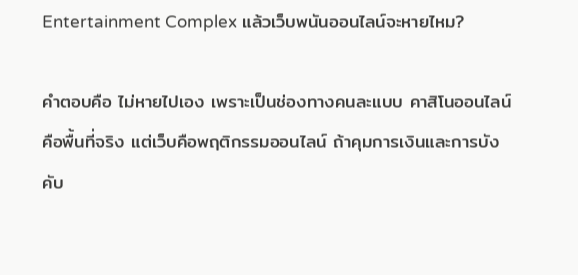Entertainment Complex แล้วเว็บพนันออนไลน์จะหายไหม?

คำตอบคือ ไม่หายไปเอง เพราะเป็นช่องทางคนละแบบ คาสิโนออนไลน์คือพื้นที่จริง แต่เว็บคือพฤติกรรมออนไลน์ ถ้าคุมการเงินและการบังคับ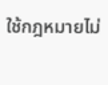ใช้กฎหมายไม่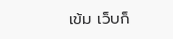เข้ม เว็บก็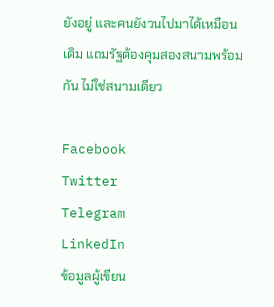ยังอยู่ และคนยังวนไปมาได้เหมือนเดิม แถมรัฐต้องคุมสองสนามพร้อมกัน ไม่ใช่สนามเดียว

Facebook
Twitter
Telegram
LinkedIn
ข้อมูลผู้เขียน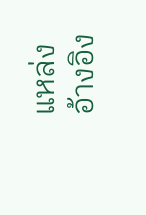แหล่งอ้างอิง